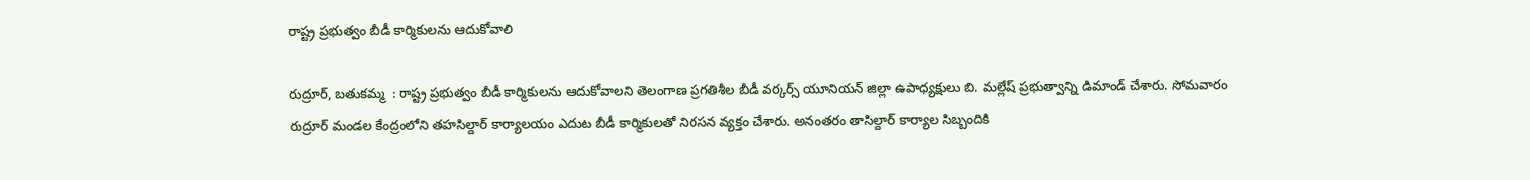రాష్ట్ర ప్రభుత్వం బీడీ కార్మికులను ఆదుకోవాలి

రుద్రూర్, బతుకమ్మ  : రాష్ట్ర ప్రభుత్వం బీడీ కార్మికులను ఆదుకోవాలని తెలంగాణ ప్రగతిశీల బీడీ వర్కర్స్ యూనియన్ జిల్లా ఉపాధ్యక్షులు బి. మల్లేష్ ప్రభుత్వాన్ని డిమాండ్ చేశారు. సోమవారం రుద్రూర్ మండల కేంద్రంలోని తహసిల్దార్ కార్యాలయం ఎదుట బీడీ కార్మికులతో నిరసన వ్యక్తం చేశారు. అనంతరం తాసిల్దార్ కార్యాల సిబ్బందికి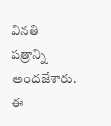వినతి పత్రాన్ని అందజేశారు. ఈ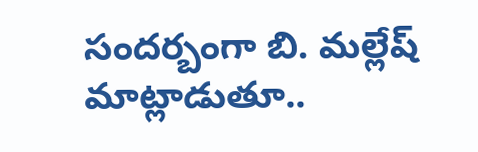సందర్బంగా బి. మల్లేష్ మాట్లాడుతూ..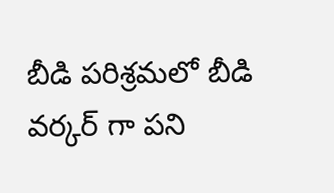బీడి పరిశ్రమలో బీడి వర్కర్ గా పని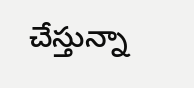చేస్తున్నా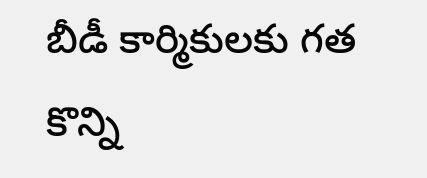బీడీ కార్మికులకు గత కొన్ని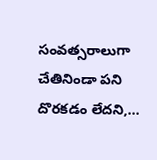సంవత్సరాలుగా చేతినిండా పని దొరకడం లేదని,...